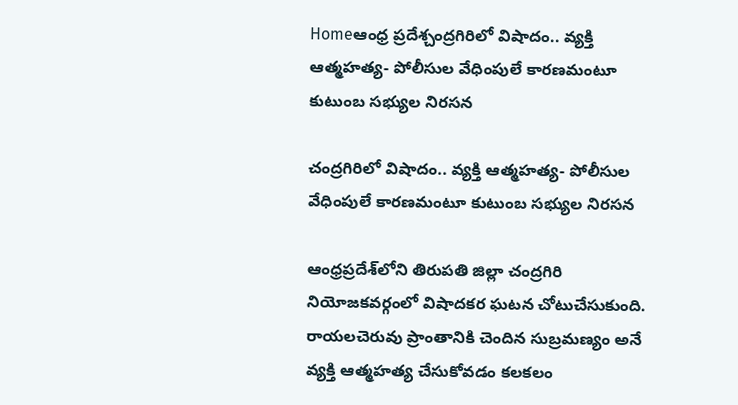Homeఆంధ్ర ప్రదేశ్చంద్రగిరిలో విషాదం.. వ్యక్తి ఆత్మహత్య- పోలీసుల వేధింపులే కారణమంటూ కుటుంబ సభ్యుల నిరసన

చంద్రగిరిలో విషాదం.. వ్యక్తి ఆత్మహత్య- పోలీసుల వేధింపులే కారణమంటూ కుటుంబ సభ్యుల నిరసన

ఆంధ్రప్రదేశ్‌లోని తిరుపతి జిల్లా చంద్రగిరి నియోజకవర్గంలో విషాదకర ఘటన చోటుచేసుకుంది. రాయలచెరువు ప్రాంతానికి చెందిన సుబ్రమణ్యం అనే వ్యక్తి ఆత్మహత్య చేసుకోవడం కలకలం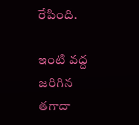రేపింది.

ఇంటి వద్ద జరిగిన తగాదా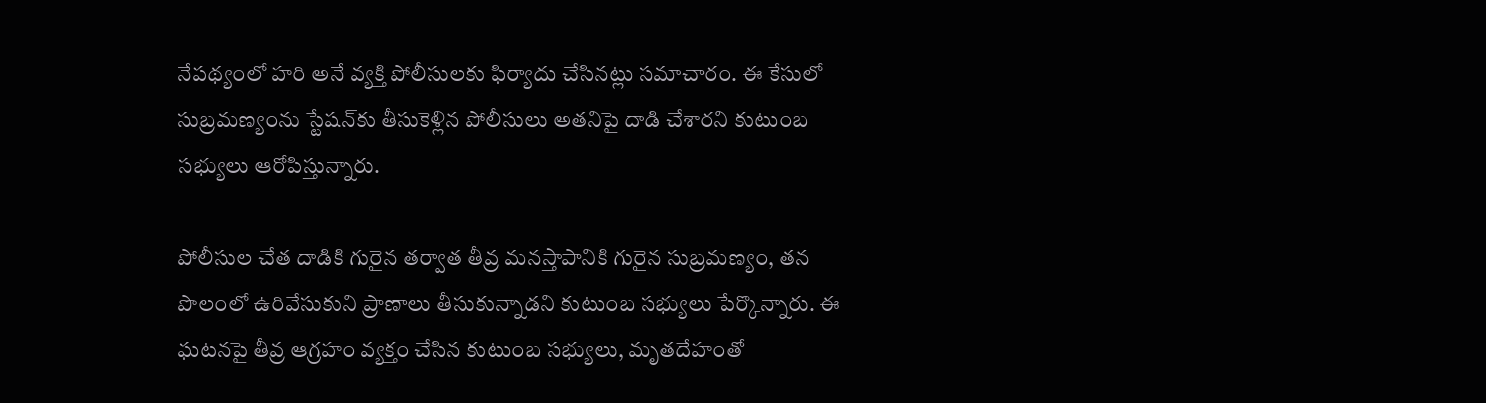నేపథ్యంలో హరి అనే వ్యక్తి పోలీసులకు ఫిర్యాదు చేసినట్లు సమాచారం. ఈ కేసులో సుబ్రమణ్యంను స్టేషన్‌కు తీసుకెళ్లిన పోలీసులు అతనిపై దాడి చేశారని కుటుంబ సభ్యులు ఆరోపిస్తున్నారు.

పోలీసుల చేత దాడికి గురైన తర్వాత తీవ్ర మనస్తాపానికి గురైన సుబ్రమణ్యం, తన పొలంలో ఉరివేసుకుని ప్రాణాలు తీసుకున్నాడని కుటుంబ సభ్యులు పేర్కొన్నారు. ఈ ఘటనపై తీవ్ర ఆగ్రహం వ్యక్తం చేసిన కుటుంబ సభ్యులు, మృతదేహంతో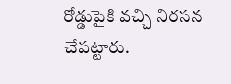రోడ్డుపైకి వచ్చి నిరసన చేపట్టారు.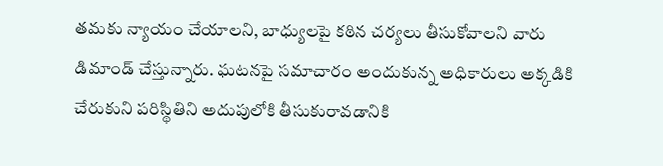తమకు న్యాయం చేయాలని, బాధ్యులపై కఠిన చర్యలు తీసుకోవాలని వారు డిమాండ్ చేస్తున్నారు. ఘటనపై సమాచారం అందుకున్న అధికారులు అక్కడికి చేరుకుని పరిస్థితిని అదుపులోకి తీసుకురావడానికి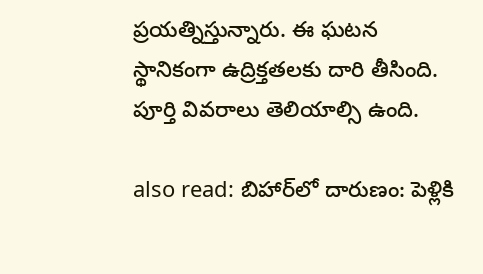ప్రయత్నిస్తున్నారు. ఈ ఘటన స్థానికంగా ఉద్రిక్తతలకు దారి తీసింది. పూర్తి వివరాలు తెలియాల్సి ఉంది.

also read: బిహార్‌లో దారుణం: పెళ్లికి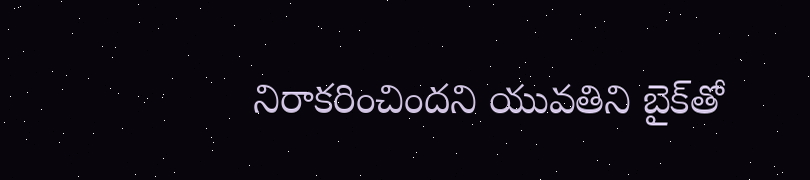నిరాకరించిందని యువతిని బైక్‌తో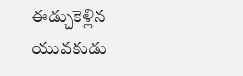ఈడ్చుకెళ్లిన యువకుడు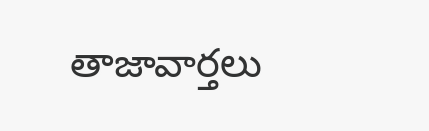తాజావార్తలు